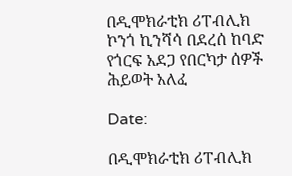በዲሞክራቲክ ሪፐብሊክ ኮንጎ ኪንሻሳ በደረሰ ከባድ የጎርፍ አደጋ የበርካታ ሰዎች ሕይወት አለፈ

Date:

በዲሞክራቲክ ሪፐብሊክ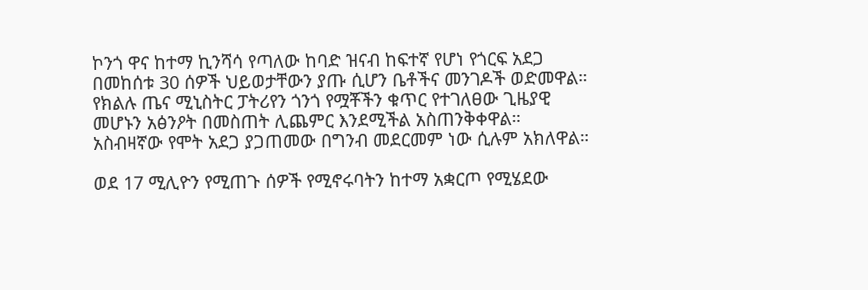ኮንጎ ዋና ከተማ ኪንሻሳ የጣለው ከባድ ዝናብ ከፍተኛ የሆነ የጎርፍ አደጋ በመከሰቱ 30 ሰዎች ህይወታቸውን ያጡ ሲሆን ቤቶችና መንገዶች ወድመዋል። የክልሉ ጤና ሚኒስትር ፓትሪየን ጎንጎ የሟቾችን ቁጥር የተገለፀው ጊዜያዊ መሆኑን አፅንዖት በመስጠት ሊጨምር እንደሚችል አስጠንቅቀዋል። አስብዛኛው የሞት አደጋ ያጋጠመው በግንብ መደርመም ነው ሲሉም አክለዋል።

ወደ 17 ሚሊዮን የሚጠጉ ሰዎች የሚኖሩባትን ከተማ አቋርጦ የሚሄደው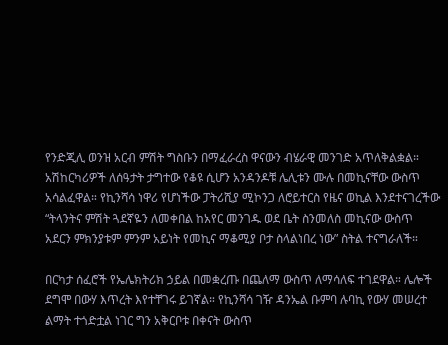የንድጂሊ ወንዝ አርብ ምሽት ግስቡን በማፈራረስ ዋናውን ብሄራዊ መንገድ አጥለቅልቋል። አሽከርካሪዎች ለሰዓታት ታግተው የቆዩ ሲሆን አንዳንዶቹ ሌሊቱን ሙሉ በመኪናቸው ውስጥ አሳልፈዋል። የኪንሻሳ ነዋሪ የሆነችው ፓትሪሺያ ሚኮንጋ ለሮይተርስ የዜና ወኪል እንደተናገረችው “ትላንትና ምሽት ጓደኛዬን ለመቀበል ከአየር መንገዱ ወደ ቤት ስንመለስ መኪናው ውስጥ አደርን ምክንያቱም ምንም አይነት የመኪና ማቆሚያ ቦታ ስላልነበረ ነው” ስትል ተናግራለች።

በርካታ ሰፈሮች የኤሌክትሪክ ኃይል በመቋረጡ በጨለማ ውስጥ ለማሳለፍ ተገደዋል። ሌሎች ደግሞ በውሃ እጥረት እየተቸገሩ ይገኛል። የኪንሻሳ ገዥ ዳንኤል ቡምባ ሉባኪ የውሃ መሠረተ ልማት ተጎድቷል ነገር ግን አቅርቦቱ በቀናት ውስጥ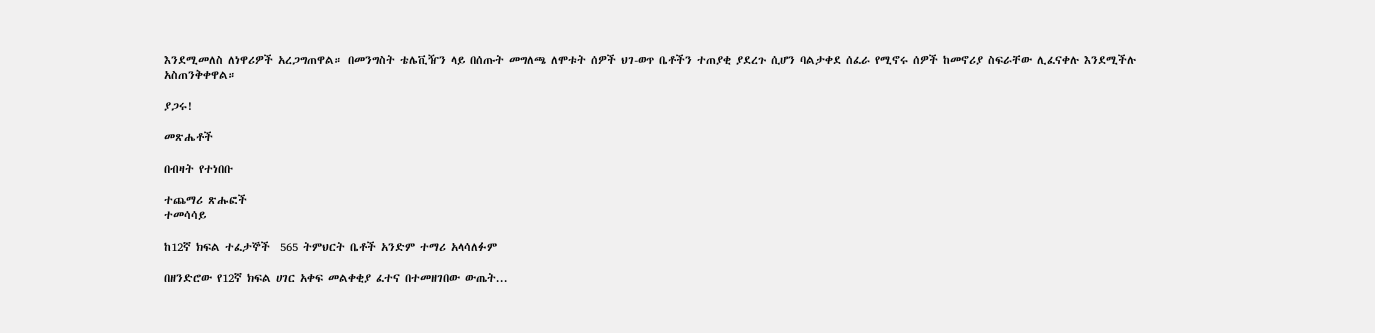እንደሚመለስ ለነዋሪዎች አረጋግጠዋል። በመንግስት ቴሌቪዥን ላይ በሰጡት መግለጫ ለሞቱት ሰዎች ህገ-ወጥ ቤቶችን ተጠያቂ ያደረጉ ሲሆን ባልታቀደ ሰፈራ የሚኖሩ ሰዎች ከመኖሪያ ስፍራቸው ሊፈናቀሉ እንደሚችሉ አስጠንቅቀዋል።

ያጋሩ!

መጽሔቶች

በብዛት የተነበቡ

ተጨማሪ ጽሑፎች
ተመሳሳይ

ከ12ኛ ክፍል ተፈታኞች  565 ትምህርት ቤቶች አንድም ተማሪ አላሳለፉም

በዘንድሮው የ12ኛ ክፍል ሀገር አቀፍ መልቀቂያ ፈተና በተመዘገበው ውጤት...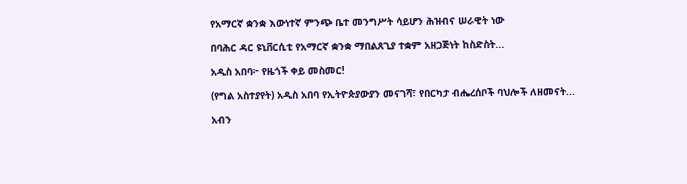የአማርኛ ቋንቋ እውነተኛ ምንጭ ቤተ መንግሥት ሳይሆን ሕዝብና ሠራዊት ነው

በባሕር ዳር ዩኒቨርሲቲ የአማርኛ ቋንቋ ማበልጸጊያ ተቋም አዘጋጅነት ከስድስት...

አዲስ አበባ፦ የዜጎች ቀይ መስመር!

(የግል አስተያየት) አዲስ አበባ የኢትዮጵያውያን መናገሻ፣ የበርካታ ብሔረሰቦች ባህሎች ለዘመናት...

አብን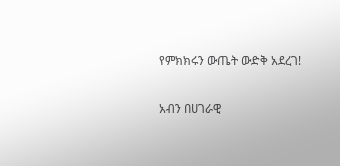የምክክሩን ውጤት ውድቅ አደረገ!

አብን በሀገራዊ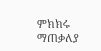ምክክሩ ማጠቃለያ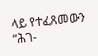ላይ የተፈጸመውን “ሕገ-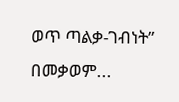ወጥ ጣልቃ-ገብነት” በመቃወም...